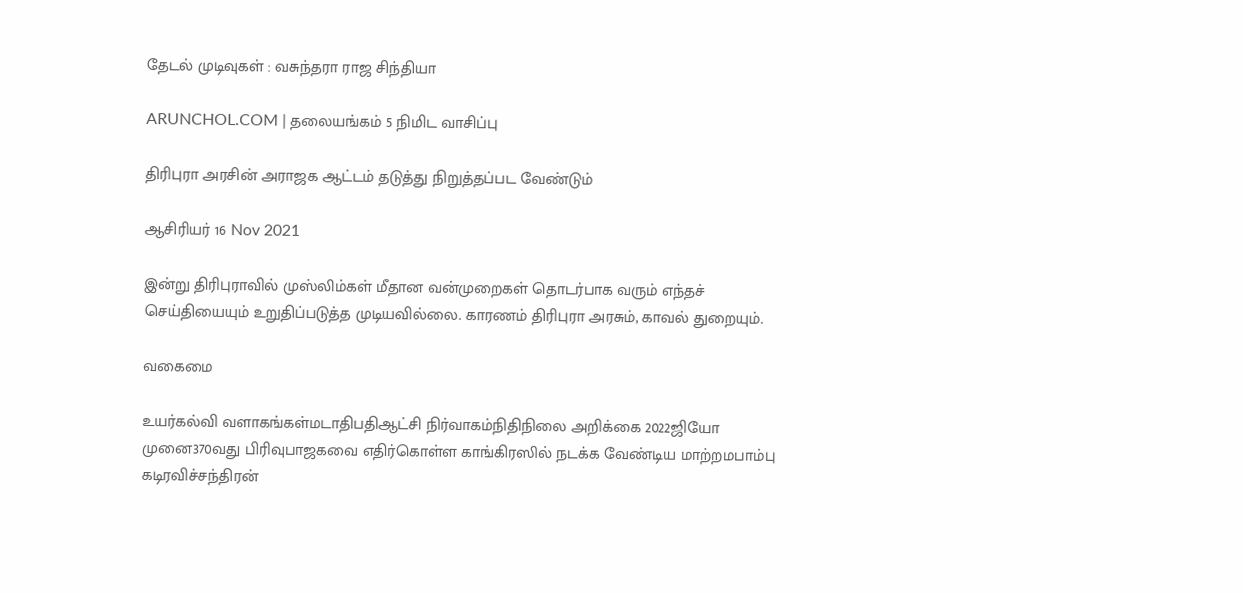தேடல் முடிவுகள் : வசுந்தரா ராஜ சிந்தியா

ARUNCHOL.COM | தலையங்கம் 5 நிமிட வாசிப்பு

திரிபுரா அரசின் அராஜக ஆட்டம் தடுத்து நிறுத்தப்பட வேண்டும்

ஆசிரியர் 16 Nov 2021

இன்று திரிபுராவில் முஸ்லிம்கள் மீதான வன்முறைகள் தொடர்பாக வரும் எந்தச் செய்தியையும் உறுதிப்படுத்த முடியவில்லை. காரணம் திரிபுரா அரசும், காவல் துறையும்.

வகைமை

உயர்கல்வி வளாகங்கள்மடாதிபதிஆட்சி நிர்வாகம்நிதிநிலை அறிக்கை 2022ஜியோ முனை370வது பிரிவுபாஜகவை எதிர்கொள்ள காங்கிரஸில் நடக்க வேண்டிய மாற்றமபாம்பு கடிரவிச்சந்திரன்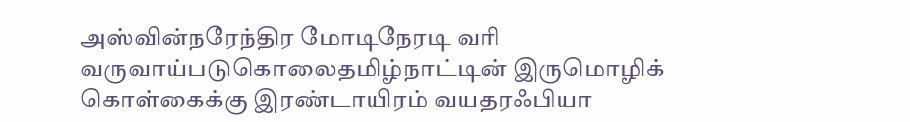அஸ்வின்நரேந்திர மோடிநேரடி வரி வருவாய்படுகொலைதமிழ்நாட்டின் இருமொழிக் கொள்கைக்கு இரண்டாயிரம் வயதரஃபியா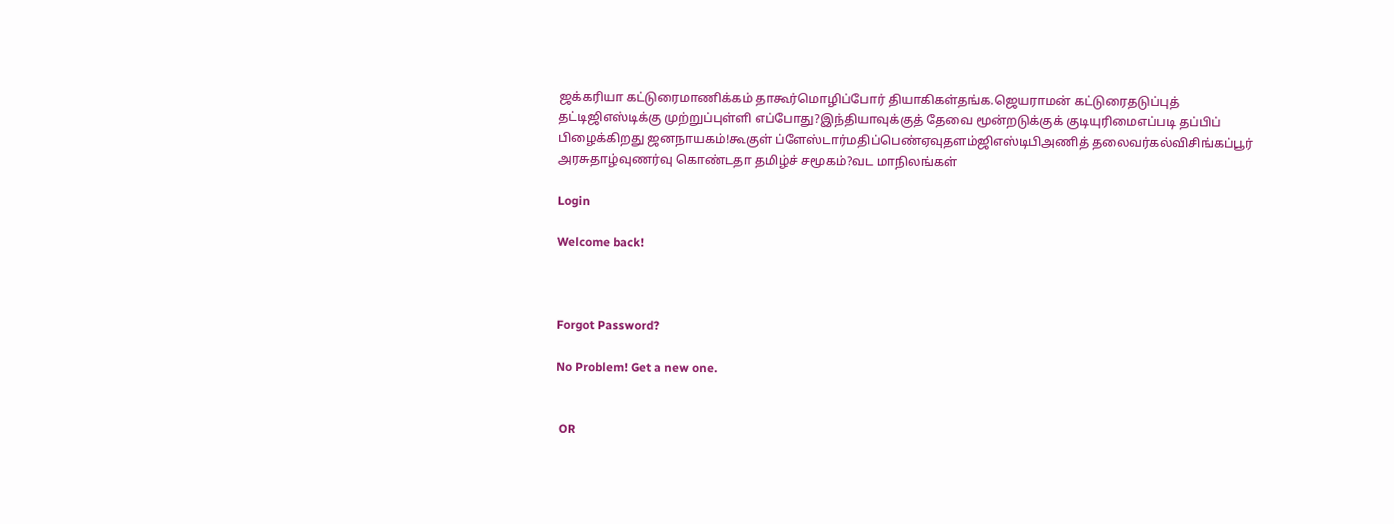ஜக்கரியா கட்டுரைமாணிக்கம் தாகூர்மொழிப்போர் தியாகிகள்தங்க.ஜெயராமன் கட்டுரைதடுப்புத் தட்டிஜிஎஸ்டிக்கு முற்றுப்புள்ளி எப்போது?இந்தியாவுக்குத் தேவை மூன்றடுக்குக் குடியுரிமைஎப்படி தப்பிப் பிழைக்கிறது ஜனநாயகம்!கூகுள் ப்ளேஸ்டார்மதிப்பெண்ஏவுதளம்ஜிஎஸ்டிபிஅணித் தலைவர்கல்விசிங்கப்பூர் அரசுதாழ்வுணர்வு கொண்டதா தமிழ்ச் சமூகம்?வட மாநிலங்கள்

Login

Welcome back!



Forgot Password?

No Problem! Get a new one.


 OR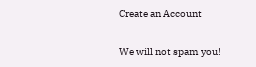Create an Account

We will not spam you!